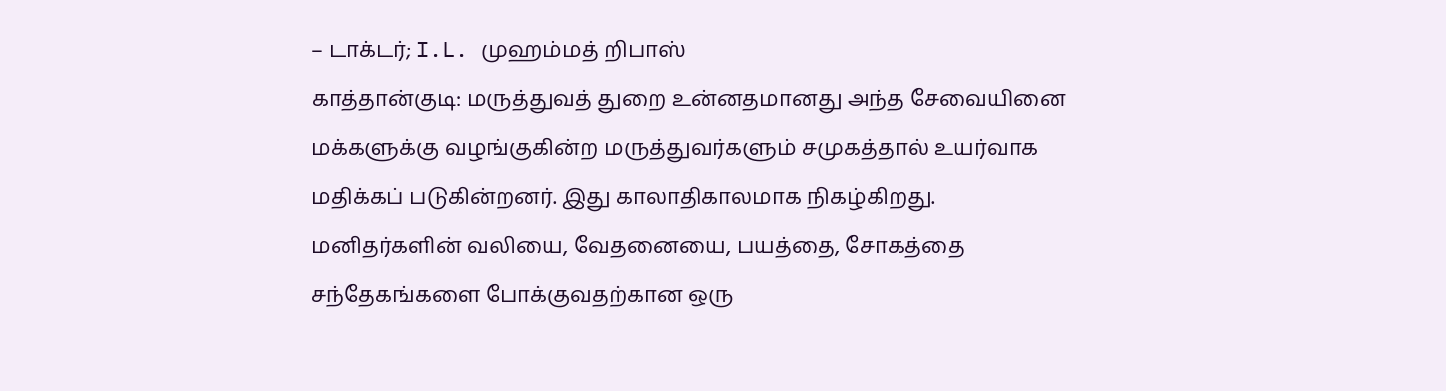– டாக்டர்; I.L. முஹம்மத் றிபாஸ்
காத்தான்குடி: மருத்துவத் துறை உன்னதமானது அந்த சேவையினை மக்களுக்கு வழங்குகின்ற மருத்துவர்களும் சமுகத்தால் உயர்வாக மதிக்கப் படுகின்றனர். இது காலாதிகாலமாக நிகழ்கிறது. மனிதர்களின் வலியை, வேதனையை, பயத்தை, சோகத்தை சந்தேகங்களை போக்குவதற்கான ஒரு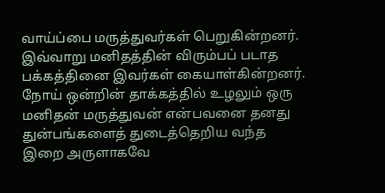வாய்ப்பை மருத்துவர்கள் பெறுகின்றனர். இவ்வாறு மனிதத்தின் விரும்பப் படாத பக்கத்தினை இவர்கள் கையாள்கின்றனர்.
நோய் ஒன்றின் தாக்கத்தில் உழலும் ஒரு மனிதன் மருத்துவன் என்பவனை தனது துன்பங்களைத் துடைத்தெறிய வந்த இறை அருளாகவே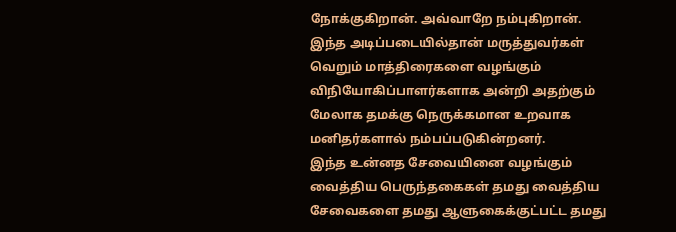நோக்குகிறான். அவ்வாறே நம்புகிறான். இந்த அடிப்படையில்தான் மருத்துவர்கள் வெறும் மாத்திரைகளை வழங்கும் விநியோகிப்பாளர்களாக அன்றி அதற்கும் மேலாக தமக்கு நெருக்கமான உறவாக மனிதர்களால் நம்பப்படுகின்றனர்.
இந்த உன்னத சேவையினை வழங்கும் வைத்திய பெருந்தகைகள் தமது வைத்திய சேவைகளை தமது ஆளுகைக்குட்பட்ட தமது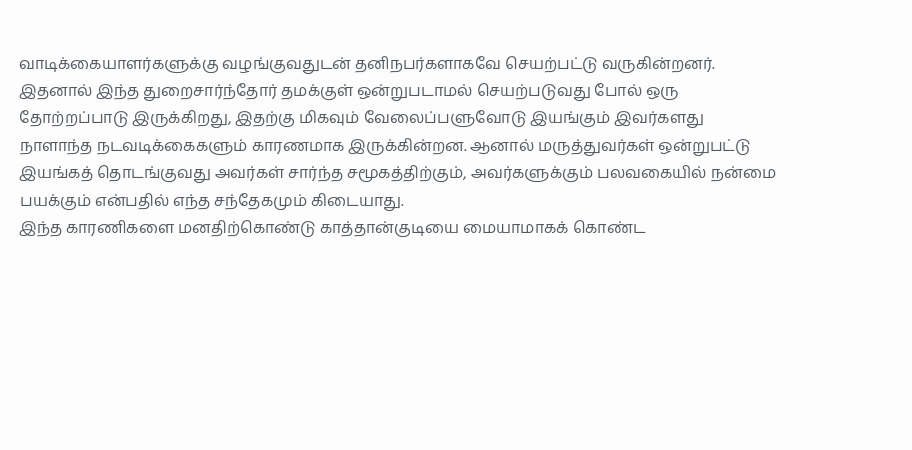வாடிக்கையாளர்களுக்கு வழங்குவதுடன் தனிநபர்களாகவே செயற்பட்டு வருகின்றனர். இதனால் இந்த துறைசார்ந்தோர் தமக்குள் ஒன்றுபடாமல் செயற்படுவது போல் ஒரு தோற்றப்பாடு இருக்கிறது, இதற்கு மிகவும் வேலைப்பளுவோடு இயங்கும் இவர்களது நாளாந்த நடவடிக்கைகளும் காரணமாக இருக்கின்றன. ஆனால் மருத்துவர்கள் ஒன்றுபட்டு இயங்கத் தொடங்குவது அவர்கள் சார்ந்த சமூகத்திற்கும், அவர்களுக்கும் பலவகையில் நன்மை பயக்கும் என்பதில் எந்த சந்தேகமும் கிடையாது.
இந்த காரணிகளை மனதிற்கொண்டு காத்தான்குடியை மையாமாகக் கொண்ட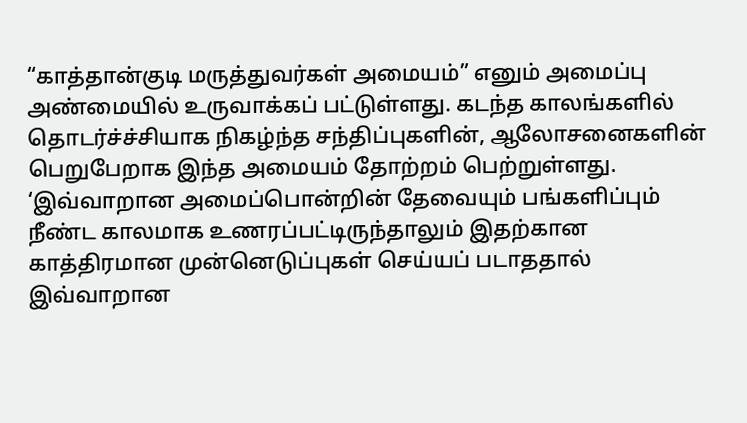“காத்தான்குடி மருத்துவர்கள் அமையம்” எனும் அமைப்பு அண்மையில் உருவாக்கப் பட்டுள்ளது. கடந்த காலங்களில் தொடர்ச்ச்சியாக நிகழ்ந்த சந்திப்புகளின், ஆலோசனைகளின் பெறுபேறாக இந்த அமையம் தோற்றம் பெற்றுள்ளது. ‘இவ்வாறான அமைப்பொன்றின் தேவையும் பங்களிப்பும் நீண்ட காலமாக உணரப்பட்டிருந்தாலும் இதற்கான காத்திரமான முன்னெடுப்புகள் செய்யப் படாததால் இவ்வாறான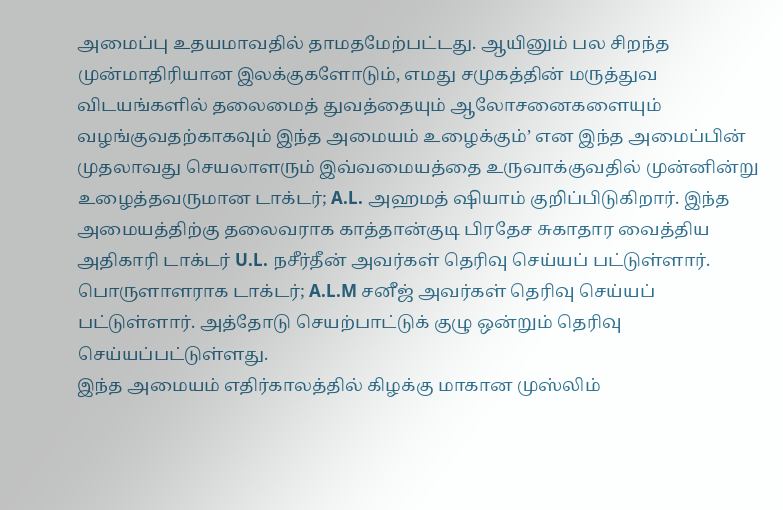அமைப்பு உதயமாவதில் தாமதமேற்பட்டது. ஆயினும் பல சிறந்த முன்மாதிரியான இலக்குகளோடும், எமது சமுகத்தின் மருத்துவ விடயங்களில் தலைமைத் துவத்தையும் ஆலோசனைகளையும் வழங்குவதற்காகவும் இந்த அமையம் உழைக்கும்’ என இந்த அமைப்பின் முதலாவது செயலாளரும் இவ்வமையத்தை உருவாக்குவதில் முன்னின்று உழைத்தவருமான டாக்டர்; A.L. அஹமத் ஷியாம் குறிப்பிடுகிறார். இந்த அமையத்திற்கு தலைவராக காத்தான்குடி பிரதேச சுகாதார வைத்திய அதிகாரி டாக்டர் U.L. நசீர்தீன் அவர்கள் தெரிவு செய்யப் பட்டுள்ளார். பொருளாளராக டாக்டர்; A.L.M சனீஜ் அவர்கள் தெரிவு செய்யப் பட்டுள்ளார். அத்தோடு செயற்பாட்டுக் குழு ஒன்றும் தெரிவு செய்யப்பட்டுள்ளது.
இந்த அமையம் எதிர்காலத்தில் கிழக்கு மாகான முஸ்லிம்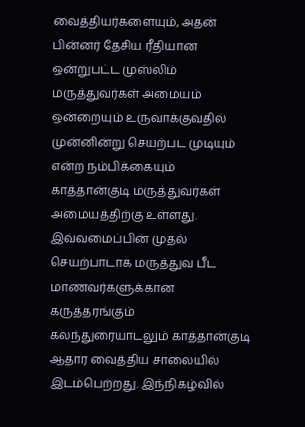வைத்தியர்களையும், அதன் பின்னர் தேசிய ரீதியான ஒன்றுபட்ட முஸ்லிம் மருத்துவர்கள் அமையம் ஒன்றையும் உருவாக்குவதில் முன்னின்று செயற்பட முடியும் என்ற நம்பிக்கையும் காத்தான்குடி மருத்துவர்கள் அமையத்திற்கு உள்ளது.
இவ்வமைப்பின் முதல் செயற்பாடாக மருத்துவ பீட மாணவர்களுக்கான கருத்தரங்கும் கலந்துரையாடலும் காத்தான்குடி ஆதார வைத்திய சாலையில் இடம்பெற்றது. இந்நிகழ்வில்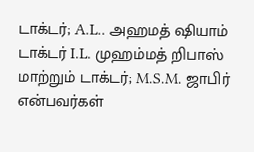டாக்டர்; A.L.. அஹமத் ஷியாம் டாக்டர் I.L. முஹம்மத் றிபாஸ் மாற்றும் டாக்டர்; M.S.M. ஜாபிர் என்பவர்கள்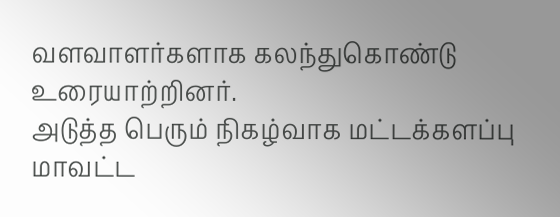வளவாளர்களாக கலந்துகொண்டு உரையாற்றினர்.
அடுத்த பெரும் நிகழ்வாக மட்டக்களப்பு மாவட்ட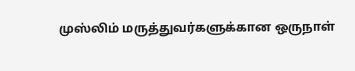முஸ்லிம் மருத்துவர்களுக்கான ஒருநாள்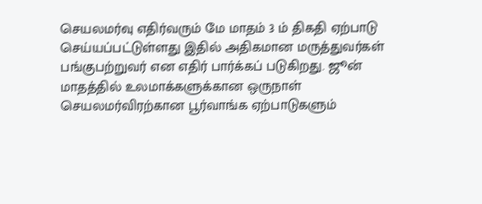செயலமர்வு எதிர்வரும் மே மாதம் 3 ம் திகதி ஏற்பாடு செய்யப்பட்டுள்ளது இதில் அதிகமான மருத்துவர்கள் பங்குபற்றுவர் என எதிர் பார்க்கப் படுகிறது. ஜூன் மாதத்தில் உலமாக்களுக்கான ஒருநாள் செயலமர்விரற்கான பூர்வாங்க ஏற்பாடுகளும்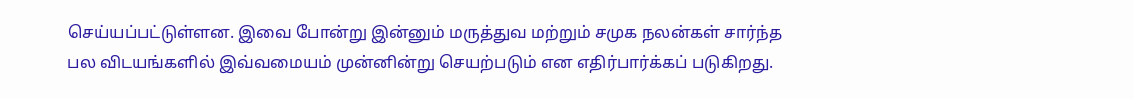செய்யப்பட்டுள்ளன. இவை போன்று இன்னும் மருத்துவ மற்றும் சமுக நலன்கள் சார்ந்த பல விடயங்களில் இவ்வமையம் முன்னின்று செயற்படும் என எதிர்பார்க்கப் படுகிறது.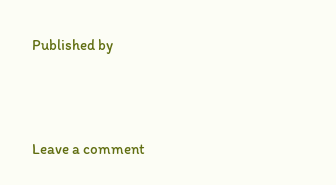Published by



Leave a comment